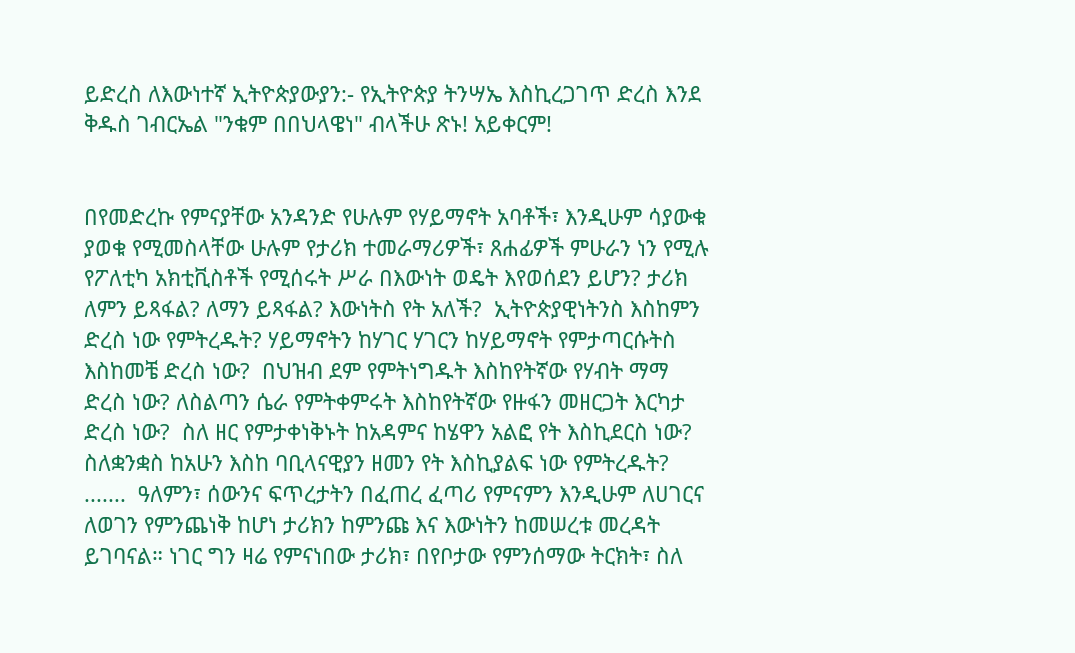ይድረስ ለእውነተኛ ኢትዮጵያውያን:- የኢትዮጵያ ትንሣኤ እስኪረጋገጥ ድረስ እንደ ቅዱስ ገብርኤል "ንቁም በበህላዌነ" ብላችሁ ጽኑ! አይቀርም!


በየመድረኩ የምናያቸው አንዳንድ የሁሉም የሃይማኖት አባቶች፣ እንዲሁም ሳያውቁ ያወቁ የሚመስላቸው ሁሉም የታሪክ ተመራማሪዎች፣ ጸሐፊዎች ምሁራን ነን የሚሉ የፖለቲካ አክቲቪስቶች የሚሰሩት ሥራ በእውነት ወዴት እየወሰደን ይሆን? ታሪክ ለምን ይጻፋል? ለማን ይጻፋል? እውነትስ የት አለች?  ኢትዮጵያዊነትንስ እስከምን ድረስ ነው የምትረዱት? ሃይማኖትን ከሃገር ሃገርን ከሃይማኖት የምታጣርሱትስ እስከመቼ ድረስ ነው?  በህዝብ ደም የምትነግዱት እስከየትኛው የሃብት ማማ ድረስ ነው? ለስልጣን ሴራ የምትቀምሩት እስከየትኛው የዙፋን መዘርጋት እርካታ ድረስ ነው?  ስለ ዘር የምታቀነቅኑት ከአዳምና ከሄዋን አልፎ የት እስኪደርስ ነው?  ስለቋንቋስ ከአሁን እስከ ባቢላናዊያን ዘመን የት እስኪያልፍ ነው የምትረዱት?  .......  ዓለምን፣ ሰውንና ፍጥረታትን በፈጠረ ፈጣሪ የምናምን እንዲሁም ለሀገርና ለወገን የምንጨነቅ ከሆነ ታሪክን ከምንጩ እና እውነትን ከመሠረቱ መረዳት ይገባናል። ነገር ግን ዛሬ የምናነበው ታሪክ፣ በየቦታው የምንሰማው ትርክት፣ ስለ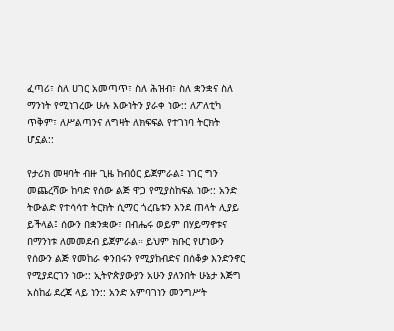ፈጣሪ፣ ስለ ሀገር አመጣጥ፣ ስለ ሕዝብ፣ ስለ ቋንቋና ስለ ማንነት የሚነገረው ሁሉ እውነትን ያራቀ ነው:: ለፖለቲካ ጥቅም፣ ለሥልጣንና ለግዛት ለክፍፍል የተገነባ ትርክት ሆኗል::

የታሪክ መዛባት ብዙ ጊዜ ከብዕር ይጀምራል፤ ነገር ግን መጨረሻው ከባድ የሰው ልጅ ዋጋ የሚያስከፍል ነው:: አንድ ትውልድ የተሳሳተ ትርክት ሲማር ጎረቤቱን እንደ ጠላት ሊያይ ይችላል፤ ሰውን በቋንቋው፣ በብሔሩ ወይም በሃይማኖቱና በማንነቱ ለመመደብ ይጀምራል። ይህም ክቡር የሆነውን የሰውን ልጅ የመከራ ቀንበሩን የሚያከብድና በሰቆቃ እንድንኖር የሚያደርገን ነው:: ኢትዮጵያውያን አሁን ያለንበት ሁኔታ እጅግ አስከፊ ደረጃ ላይ ነን:: አንድ አምባገነን መንግሥት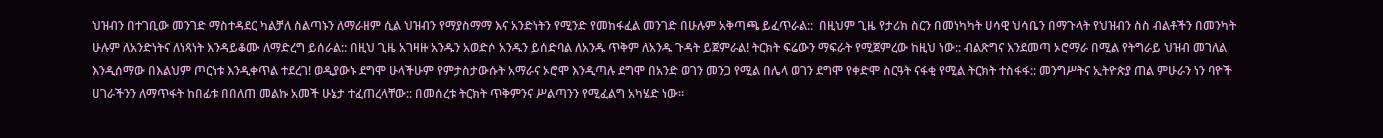ህዝብን በተገቢው መንገድ ማስተዳደር ካልቻለ ስልጣኑን ለማራዘም ሲል ህዝብን የማያስማማ እና አንድነትን የሚንድ የመከፋፈል መንገድ በሁሉም አቅጣጫ ይፈጥራል::  በዚህም ጊዜ የታሪክ ስርን በመነካካት ሀሳዊ ህሳቤን በማጉላት የህዝብን ስስ ብልቶችን በመንካት ሁሉም ለአንድነትና ለነጻነት እንዳይቆሙ ለማድረግ ይሰራል:: በዚህ ጊዜ አገዛዙ አንዱን አወድሶ አንዱን ይሰድባል ለአንዱ ጥቅም ለአንዱ ጉዳት ይጀምራል! ትርክት ፍሬውን ማፍራት የሚጀምረው ከዚህ ነው:: ብልጽግና እንደመጣ ኦሮማራ በሚል የትግራይ ህዝብ መገለል እንዲሰማው በእልህም ጦርነቱ እንዲቀጥል ተደረገ! ወዲያውኑ ደግሞ ሁላችሁም የምታስታውሱት አማራና ኦሮሞ እንዲጣሉ ደግሞ በአንድ ወገን መንጋ የሚል በሌላ ወገን ደግሞ የቀድሞ ስርዓት ናፋቂ የሚል ትርክት ተስፋፋ:: መንግሥትና ኢትዮጵያ ጠል ምሁራን ነን ባዮች ሀገራችንን ለማጥፋት ከበፊቱ በበለጠ መልኩ አመች ሁኔታ ተፈጠረላቸው:: በመሰረቱ ትርክት ጥቅምንና ሥልጣንን የሚፈልግ አካሄድ ነው።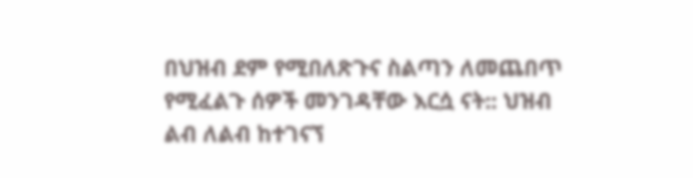በህዝብ ደም የሚበለጽጉና ስልጣን ለመጨበጥ የሚፈልጉ ሰዎች መንገዳቸው እርሷ ናት:: ህዝብ ልብ ለልብ ከተገናኘ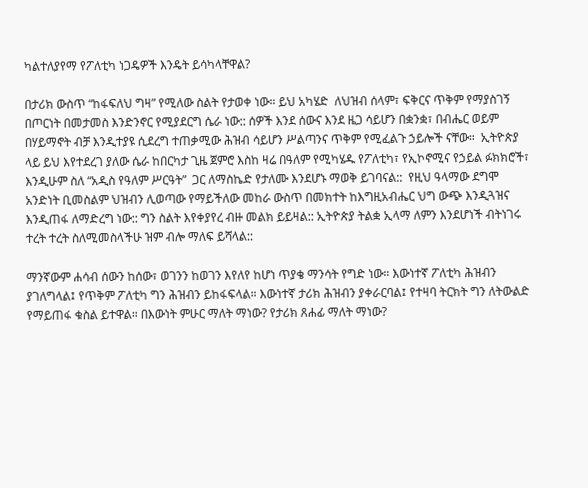ካልተለያየማ የፖለቲካ ነጋዴዎች እንዴት ይሳካላቸዋል?

በታሪክ ውስጥ “ከፋፍለህ ግዛ” የሚለው ስልት የታወቀ ነው። ይህ አካሄድ  ለህዝብ ሰላም፣ ፍቅርና ጥቅም የማያስገኝ በጦርነት በመታመስ እንድንኖር የሚያደርግ ሴራ ነው:: ሰዎች እንደ ሰውና እንደ ዜጋ ሳይሆን በቋንቋ፣ በብሔር ወይም በሃይማኖት ብቻ እንዲተያዩ ሲደረግ ተጠቃሚው ሕዝብ ሳይሆን ሥልጣንና ጥቅም የሚፈልጉ ኃይሎች ናቸው።  ኢትዮጵያ ላይ ይህ እየተደረገ ያለው ሴራ ከበርካታ ጊዜ ጀምሮ እስከ ዛሬ በዓለም የሚካሄዱ የፖለቲካ፣ የኢኮኖሚና የኃይል ፉክክሮች፣ እንዲሁም ስለ “አዲስ የዓለም ሥርዓት”  ጋር ለማስኬድ የታለሙ እንደሆኑ ማወቅ ይገባናል::  የዚህ ዓላማው ደግሞ አንድነት ቢመስልም ህዝብን ሊወጣው የማይችለው መከራ ውስጥ በመክተት ከእግዚአብሔር ህግ ውጭ እንዲጓዝና  እንዲጠፋ ለማድረግ ነው:: ግን ስልት እየቀያየረ ብዙ መልክ ይይዛል:: ኢትዮጵያ ትልቋ ኢላማ ለምን እንደሆነች ብትነገሩ ተረት ተረት ስለሚመስላችሁ ዝም ብሎ ማለፍ ይሻላል::

ማንኛውም ሐሳብ ሰውን ከሰው፣ ወገንን ከወገን እየለየ ከሆነ ጥያቄ ማንሳት የግድ ነው። እውነተኛ ፖለቲካ ሕዝብን ያገለግላል፤ የጥቅም ፖለቲካ ግን ሕዝብን ይከፋፍላል። እውነተኛ ታሪክ ሕዝብን ያቀራርባል፤ የተዛባ ትርክት ግን ለትውልድ የማይጠፋ ቁስል ይተዋል። በእውነት ምሁር ማለት ማነው? የታሪክ ጸሐፊ ማለት ማነው?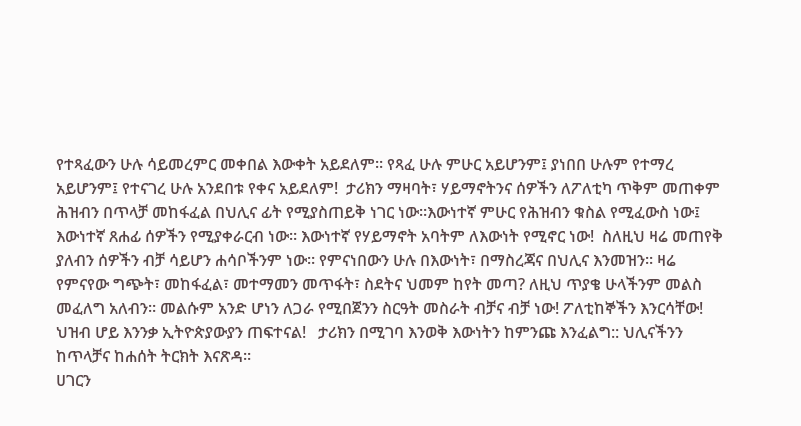የተጻፈውን ሁሉ ሳይመረምር መቀበል እውቀት አይደለም። የጻፈ ሁሉ ምሁር አይሆንም፤ ያነበበ ሁሉም የተማረ አይሆንም፤ የተናገረ ሁሉ አንደበቱ የቀና አይደለም!  ታሪክን ማዛባት፣ ሃይማኖትንና ሰዎችን ለፖለቲካ ጥቅም መጠቀም ሕዝብን በጥላቻ መከፋፈል በህሊና ፊት የሚያስጠይቅ ነገር ነው።እውነተኛ ምሁር የሕዝብን ቁስል የሚፈውስ ነው፤ እውነተኛ ጸሐፊ ሰዎችን የሚያቀራርብ ነው። እውነተኛ የሃይማኖት አባትም ለእውነት የሚኖር ነው!  ስለዚህ ዛሬ መጠየቅ ያለብን ሰዎችን ብቻ ሳይሆን ሐሳቦችንም ነው። የምናነበውን ሁሉ በእውነት፣ በማስረጃና በህሊና እንመዝን። ዛሬ የምናየው ግጭት፣ መከፋፈል፣ መተማመን መጥፋት፣ ስደትና ህመም ከየት መጣ? ለዚህ ጥያቄ ሁላችንም መልስ መፈለግ አለብን። መልሱም አንድ ሆነን ለጋራ የሚበጀንን ስርዓት መስራት ብቻና ብቻ ነው! ፖለቲከኞችን እንርሳቸው! ህዝብ ሆይ እንንቃ ኢትዮጵያውያን ጠፍተናል!   ታሪክን በሚገባ እንወቅ እውነትን ከምንጩ እንፈልግ:: ህሊናችንን ከጥላቻና ከሐሰት ትርክት እናጽዳ።
ሀገርን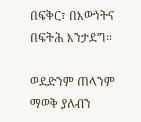በፍቅር፣ በእውነትና በፍትሕ እንታደግ።

ወደድንም ጠላንም ማወቅ ያለብን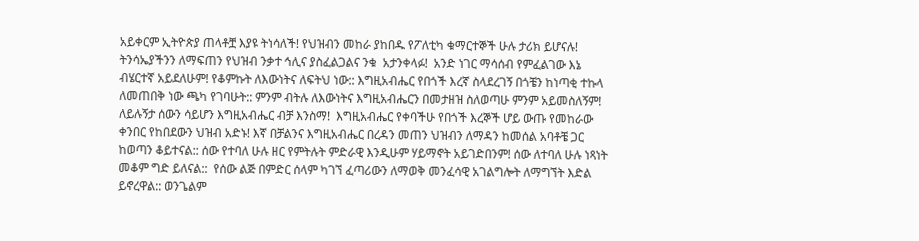አይቀርም ኢትዮጵያ ጠላቶቿ እያዩ ትነሳለች! የህዝብን መከራ ያከበዱ የፖለቲካ ቁማርተኞች ሁሉ ታሪክ ይሆናሉ!  ትንሳኤያችንን ለማፍጠን የህዝብ ንቃተ ኅሊና ያስፈልጋልና ንቁ  አታንቀላፉ!  አንድ ነገር ማሳሰብ የምፈልገው እኔ ብሄርተኛ አይደለሁም! የቆምኩት ለእውነትና ለፍትህ ነው:: እግዚአብሔር የበጎች እረኛ ስላደረገኝ በጎቼን ከነጣቂ ተኩላ ለመጠበቅ ነው ጫካ የገባሁት:: ምንም ብትሉ ለእውነትና እግዚአብሔርን በመታዘዝ ስለወጣሁ ምንም አይመስለኝም! ለይሉኝታ ሰውን ሳይሆን እግዚአብሔር ብቻ እንስማ!  እግዚአብሔር የቀባችሁ የበጎች እረኞች ሆይ ውጡ የመከራው ቀንበር የከበደውን ህዝብ አድኑ! እኛ በቻልንና እግዚአብሔር በረዳን መጠን ህዝብን ለማዳን ከመሰል አባቶቼ ጋር ከወጣን ቆይተናል:: ሰው የተባለ ሁሉ ዘር የምትሉት ምድራዊ እንዲሁም ሃይማኖት አይገድበንም! ሰው ለተባለ ሁሉ ነጻነት መቆም ግድ ይለናል::  የሰው ልጅ በምድር ሰላም ካገኘ ፈጣሪውን ለማወቅ መንፈሳዊ አገልግሎት ለማግኘት እድል ይኖረዋል:: ወንጌልም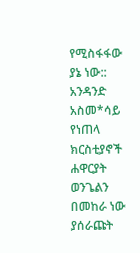የሚስፋፋው ያኔ ነው:: አንዳንድ አስመ*ሳይ የነጠላ ክርስቲያኖች ሐዋርያት ወንጌልን በመከራ ነው ያሰራጩት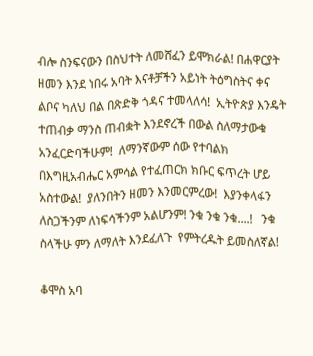ብሎ ስንፍናውን በስህተት ለመሸፈን ይሞክራል! በሐዋርያት ዘመን እንደ ነበሩ አባት እናቶቻችን አይነት ትዕግስትና ቀና ልቦና ካለህ በል በጽድቅ ጎዳና ተመላለሳ!  ኢትዮጵያ እንዴት ተጠብቃ ማንስ ጠብቋት እንደኖረች በውል ስለማታውቁ አንፈርድባችሁም!  ለማንኛውም ሰው የተባልክ በእግዚአብሔር አምሳል የተፈጠርክ ክቡር ፍጥረት ሆይ አስተውል!  ያለንበትን ዘመን እንመርምረው!  እያንቀላፋን ለስጋችንም ለነፍሳችንም አልሆንም! ንቁ ንቁ ንቁ....!   ንቁ ስላችሁ ምን ለማለት እንደፈለጉ  የምትረዱት ይመስለኛል!

ቆሞስ አባ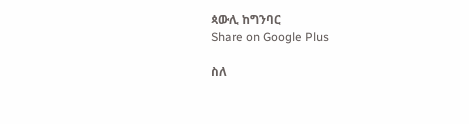ጳውሊ ከግንባር
Share on Google Plus

ስለ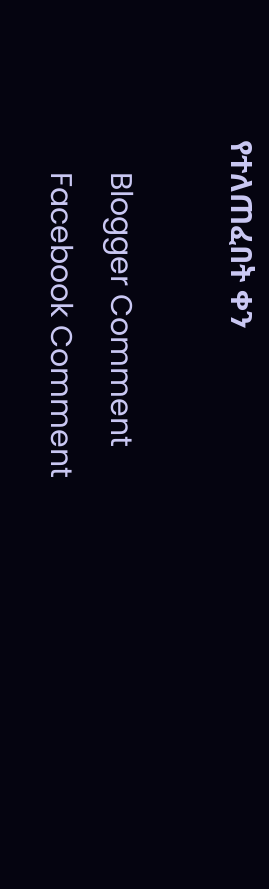የተለጠፈበት ቀን

    Blogger Comment
    Facebook Comment